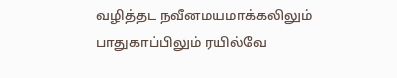வழித்தட நவீனமயமாக்கலிலும் பாதுகாப்பிலும் ரயில்வே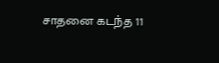சாதனை கடந்த 11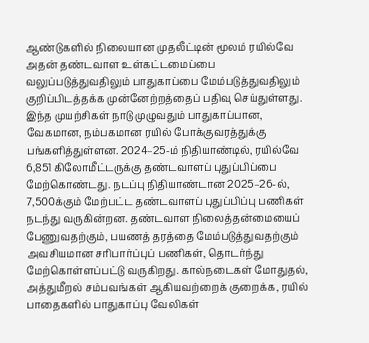ஆண்டுகளில் நிலையான முதலீட்டின் மூலம் ரயில்வே அதன் தண்டவாள உள்கட்டமைப்பை வலுப்படுத்துவதிலும் பாதுகாப்பை மேம்படுத்துவதிலும் குறிப்பிடத்தக்க முன்னேற்றத்தைப் பதிவு செய்துள்ளது. இந்த முயற்சிகள் நாடு முழுவதும் பாதுகாப்பான, வேகமான, நம்பகமான ரயில் போக்குவரத்துக்கு பங்களித்துள்ளன. 2024–25-ம் நிதியாண்டில், ரயில்வே 6,851 கிலோமீட்டருக்கு தண்டவாளப் புதுப்பிப்பை மேற்கொண்டது. நடப்பு நிதியாண்டான 2025–26-ல், 7,500க்கும் மேற்பட்ட தண்டவாளப் புதுப்பிப்பு பணிகள் நடந்து வருகின்றன. தண்டவாள நிலைத்தன்மையைப் பேணுவதற்கும், பயணத் தரத்தை மேம்படுத்துவதற்கும் அவசியமான சரிபார்ப்புப் பணிகள், தொடர்ந்து மேற்கொள்ளப்பட்டு வருகிறது. கால்நடைகள் மோதுதல், அத்துமீறல் சம்பவங்கள் ஆகியவற்றைக் குறைக்க, ரயில் பாதைகளில் பாதுகாப்பு வேலிகள்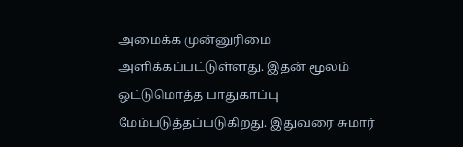அமைக்க முன்னுரிமை அளிக்கப்பட்டுள்ளது. இதன் மூலம் ஒட்டுமொத்த பாதுகாப்பு மேம்படுத்தப்படுகிறது. இதுவரை சுமார்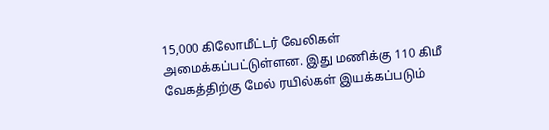15,000 கிலோமீட்டர் வேலிகள் அமைக்கப்பட்டுள்ளன. இது மணிக்கு 110 கிமீ வேகத்திற்கு மேல் ரயில்கள் இயக்கப்படும்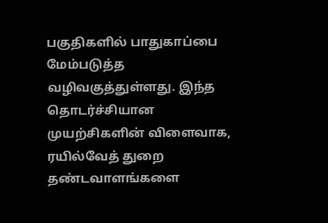பகுதிகளில் பாதுகாப்பை மேம்படுத்த வழிவகுத்துள்ளது. இந்த தொடர்ச்சியான முயற்சிகளின் விளைவாக, ரயில்வேத் துறை தண்டவாளங்களை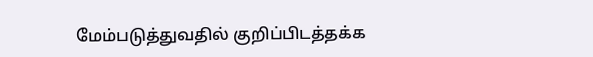மேம்படுத்துவதில் குறிப்பிடத்தக்க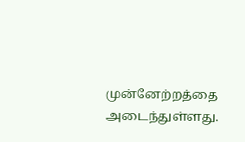முன்னேற்றத்தை அடைந்துள்ளது.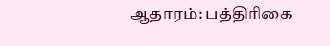ஆதாரம்: பத்திரிகை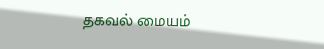தகவல் மையம்